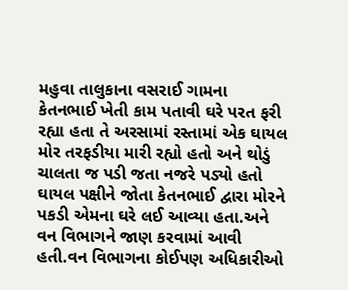મહુવા તાલુકાના વસરાઈ ગામના કેતનભાઈ ખેતી કામ પતાવી ઘરે પરત ફરી રહ્યા હતા તે અરસામાં રસ્તામાં એક ઘાયલ મોર તરફડીયા મારી રહ્યો હતો અને થોડું ચાલતા જ પડી જતા નજરે પડ્યો હતો ઘાયલ પક્ષીને જોતા કેતનભાઈ દ્વારા મોરને પકડી એમના ઘરે લઈ આવ્યા હતા.અને વન વિભાગને જાણ કરવામાં આવી હતી.વન વિભાગના કોઈપણ અધિકારીઓ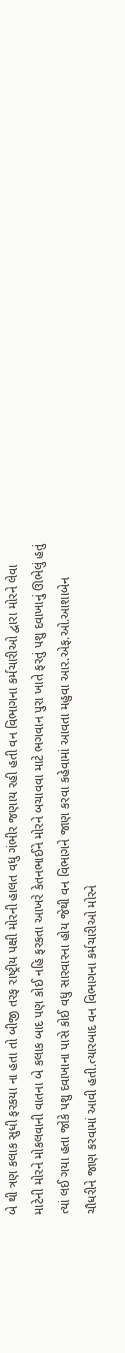બે થી ત્રણ કલાક સુધી ફરકયા ના હતા તો બીજી તરફ રાષ્ટ્રીય પક્ષી મોરની હાલત વધુ ગંભીર જણાય રહી હતી વન વિભાગના કર્મચારીઓ દ્વારા મોરને લેવા માટેની મોરને મોકલવાની વાતના બે કલાક બાદ પણ કોઈ નહિ ફરકતા આખરે કેતનભાઈને મોરને બચાવવા માટે ભગવાન પુરા ખાતે ફરતું પશુ દવાખાનું ઊભેલું હતું ત્યાં લઈ ગયા હતા જોકે પશુ દવાખાના પાસે કોઈ વધુ સારવારના હોય જેથી વન વિભાગને જાણ કરવા કહેવામાં આવતા મહુવા આર.એફ.ઓ.આશાબેન ચૌધરીને જાણ કરવામાં આવી હતી.ત્યારબાદ વન વિભાગના કર્મચારીઓ મોરને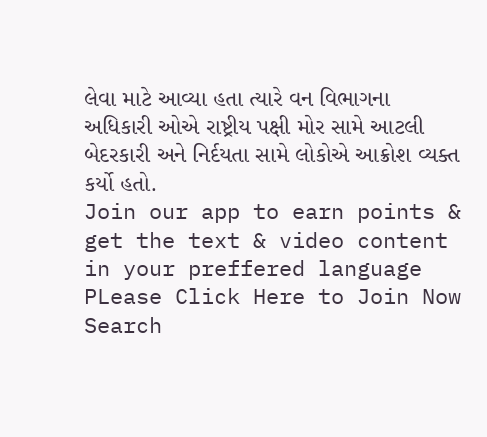લેવા માટે આવ્યા હતા ત્યારે વન વિભાગના અધિકારી ઓએ રાષ્ટ્રીય પક્ષી મોર સામે આટલી બેદરકારી અને નિર્દયતા સામે લોકોએ આક્રોશ વ્યક્ત કર્યો હતો.
Join our app to earn points & get the text & video content in your preffered language
PLease Click Here to Join Now
Search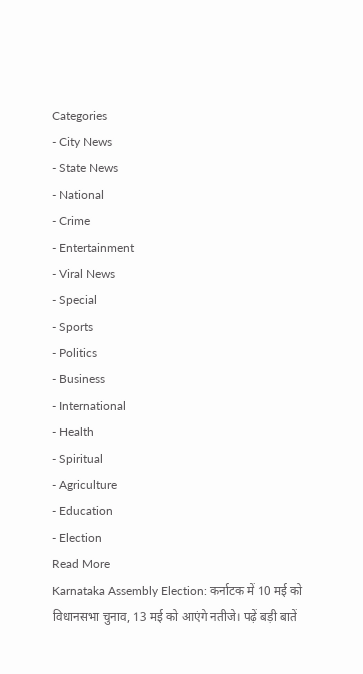Categories
- City News
- State News
- National
- Crime
- Entertainment
- Viral News
- Special
- Sports
- Politics
- Business
- International
- Health
- Spiritual
- Agriculture
- Education
- Election
Read More
Karnataka Assembly Election: कर्नाटक में 10 मई को विधानसभा चुनाव, 13 मई को आएंगे नतीजे। पढ़ें बड़ी बातें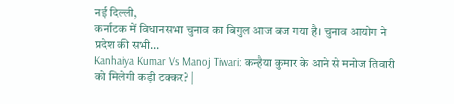नई दिल्ली,
कर्नाटक में विधानसभा चुनाव का बिगुल आज बज गया है। चुनाव आयोग ने प्रदेश की सभी...
Kanhaiya Kumar Vs Manoj Tiwari: कन्हैया कुमार के आने से मनोज तिवारी को मिलेगी कड़ी टक्कर? |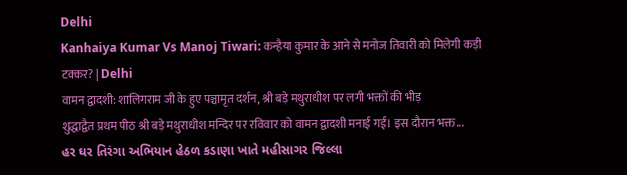Delhi
Kanhaiya Kumar Vs Manoj Tiwari: कन्हैया कुमार के आने से मनोज तिवारी को मिलेगी कड़ी टक्कर? | Delhi
वामन द्वादशी: शालिगराम जी के हुए पञ्चामृत दर्शन, श्री बड़े मथुराधीश पर लगी भक्तों की भीड़
शुद्धाद्वैत प्रथम पीठ श्री बड़े मथुराधीश मन्दिर पर रविवार को वामन द्वादशी मनाई गई। इस दौरान भक्त...
હર ઘર તિરંગા અભિયાન હેઠળ કડાણા ખાતે મહીસાગર જિલ્લા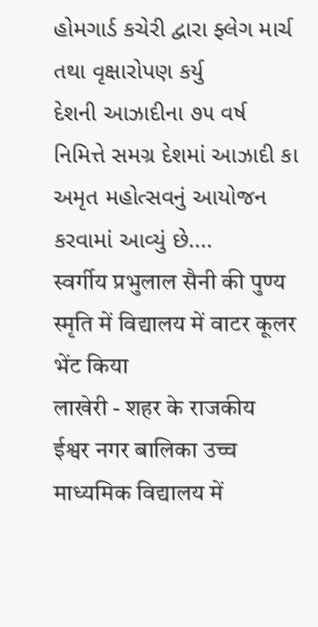હોમગાર્ડ કચેરી દ્વારા ફ્લેગ માર્ચ તથા વૃક્ષારોપણ કર્યુ
દેશની આઝાદીના ૭૫ વર્ષ નિમિત્તે સમગ્ર દેશમાં આઝાદી કા અમૃત મહોત્સવનું આયોજન કરવામાં આવ્યું છે....
स्वर्गीय प्रभुलाल सैनी की पुण्य स्मृति में विद्यालय में वाटर कूलर भेंट किया
लाखेरी - शहर के राजकीय ईश्वर नगर बालिका उच्च माध्यमिक विद्यालय में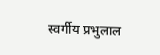स्वर्गीय प्रभुलाल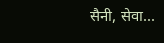सैनी, सेवा...